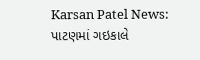Karsan Patel News: પાટણમાં ગઇકાલે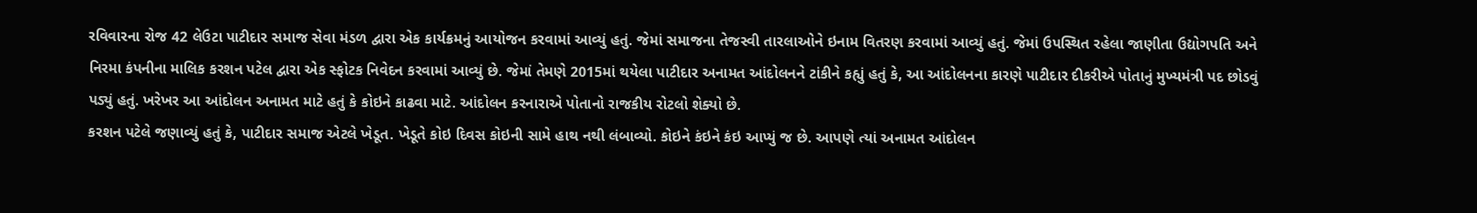રવિવારના રોજ 42 લેઉટા પાટીદાર સમાજ સેવા મંડળ દ્વારા એક કાર્યક્રમનું આયોજન કરવામાં આવ્યું હતું. જેમાં સમાજના તેજસ્વી તારલાઓને ઇનામ વિતરણ કરવામાં આવ્યું હતું. જેમાં ઉપસ્થિત રહેલા જાણીતા ઉદ્યોગપતિ અને નિરમા કંપનીના માલિક કરશન પટેલ દ્વારા એક સ્ફોટક નિવેદન કરવામાં આવ્યું છે. જેમાં તેમણે 2015માં થયેલા પાટીદાર અનામત આંદોલનને ટાંકીને કહ્યું હતું કે, આ આંદોલનના કારણે પાટીદાર દીકરીએ પોતાનું મુખ્યમંત્રી પદ છોડવું પડ્યું હતું. ખરેખર આ આંદોલન અનામત માટે હતું કે કોઇને કાઢવા માટે. આંદોલન કરનારાએ પોતાનો રાજકીય રોટલો શેક્યો છે.
કરશન પટેલે જણાવ્યું હતું કે, પાટીદાર સમાજ એટલે ખેડૂત. ખેડૂતે કોઇ દિવસ કોઇની સામે હાથ નથી લંબાવ્યો. કોઇને કંઇને કંઇ આપ્યું જ છે. આપણે ત્યાં અનામત આંદોલન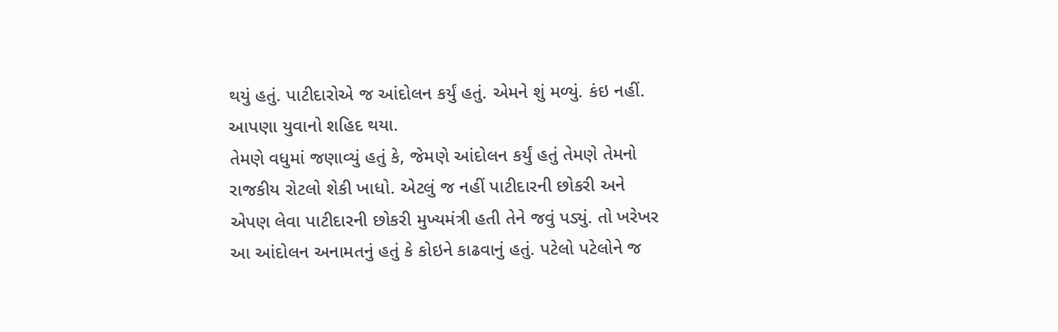થયું હતું. પાટીદારોએ જ આંદોલન કર્યું હતું. એમને શું મળ્યું. કંઇ નહીં. આપણા યુવાનો શહિદ થયા.
તેમણે વધુમાં જણાવ્યું હતું કે, જેમણે આંદોલન કર્યું હતું તેમણે તેમનો રાજકીય રોટલો શેકી ખાધો. એટલું જ નહીં પાટીદારની છોકરી અને એપણ લેવા પાટીદારની છોકરી મુખ્યમંત્રી હતી તેને જવું પડ્યું. તો ખરેખર આ આંદોલન અનામતનું હતું કે કોઇને કાઢવાનું હતું. પટેલો પટેલોને જ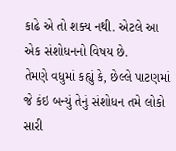કાઢે એ તો શક્ય નથી. એટલે આ એક સંશોધનનો વિષય છે.
તેમણે વધુમાં કહ્યું કે, છેલ્લે પાટણમાં જે કંઇ બન્યું તેનું સંશોધન તમે લોકો સારી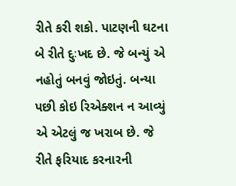રીતે કરી શકો. પાટણની ઘટના બે રીતે દુઃખદ છે. જે બન્યું એ નહોતું બનવું જોઇતું. બન્યા પછી કોઇ રિએક્શન ન આવ્યું એ એટલું જ ખરાબ છે. જે રીતે ફરિયાદ કરનારની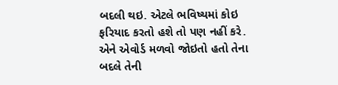બદલી થઇ. એટલે ભવિષ્યમાં કોઇ ફરિયાદ કરતો હશે તો પણ નહીં કરે. એને એવોર્ડ મળવો જોઇતો હતો તેના બદલે તેની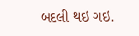બદલી થઇ ગઇ.